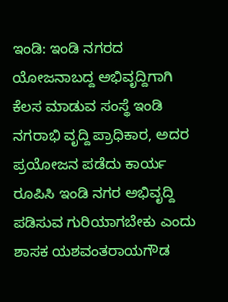ಇಂಡಿ: ಇಂಡಿ ನಗರದ ಯೋಜನಾಬದ್ದ ಅಭಿವೃದ್ದಿಗಾಗಿ ಕೆಲಸ ಮಾಡುವ ಸಂಸ್ಥೆ ಇಂಡಿ ನಗರಾಭಿ ವೃದ್ದಿ ಪ್ರಾಧಿಕಾರ, ಅದರ ಪ್ರಯೋಜನ ಪಡೆದು ಕಾರ್ಯ ರೂಪಿಸಿ ಇಂಡಿ ನಗರ ಅಭಿವೃದ್ದಿ ಪಡಿಸುವ ಗುರಿಯಾಗಬೇಕು ಎಂದು ಶಾಸಕ ಯಶವಂತರಾಯಗೌಡ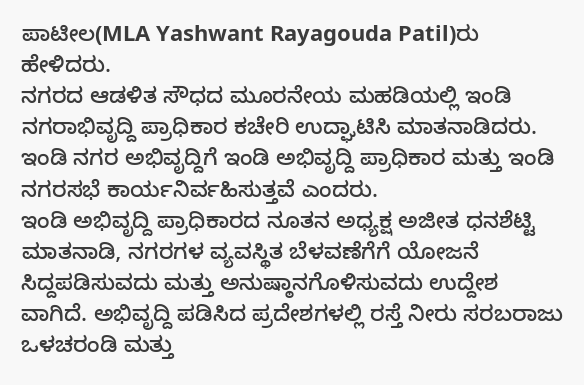ಪಾಟೀಲ(MLA Yashwant Rayagouda Patil)ರು ಹೇಳಿದರು.
ನಗರದ ಆಡಳಿತ ಸೌಧದ ಮೂರನೇಯ ಮಹಡಿಯಲ್ಲಿ ಇಂಡಿ ನಗರಾಭಿವೃದ್ದಿ ಪ್ರಾಧಿಕಾರ ಕಚೇರಿ ಉದ್ಘಾಟಿಸಿ ಮಾತನಾಡಿದರು. ಇಂಡಿ ನಗರ ಅಭಿವೃದ್ದಿಗೆ ಇಂಡಿ ಅಭಿವೃದ್ದಿ ಪ್ರಾಧಿಕಾರ ಮತ್ತು ಇಂಡಿ ನಗರಸಭೆ ಕಾರ್ಯನಿರ್ವಹಿಸುತ್ತವೆ ಎಂದರು.
ಇಂಡಿ ಅಭಿವೃದ್ದಿ ಪ್ರಾಧಿಕಾರದ ನೂತನ ಅಧ್ಯಕ್ಷ ಅಜೀತ ಧನಶೆಟ್ಟಿ ಮಾತನಾಡಿ, ನಗರಗಳ ವ್ಯವಸ್ಥಿತ ಬೆಳವಣೆಗೆಗೆ ಯೋಜನೆ ಸಿದ್ದಪಡಿಸುವದು ಮತ್ತು ಅನುಷ್ಠಾನಗೊಳಿಸುವದು ಉದ್ದೇಶ ವಾಗಿದೆ. ಅಭಿವೃದ್ದಿ ಪಡಿಸಿದ ಪ್ರದೇಶಗಳಲ್ಲಿ ರಸ್ತೆ ನೀರು ಸರಬರಾಜು ಒಳಚರಂಡಿ ಮತ್ತು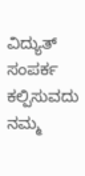ವಿದ್ಯುತ್ ಸಂಪರ್ಕ ಕಲ್ಪಿಸುವದು ನಮ್ಮ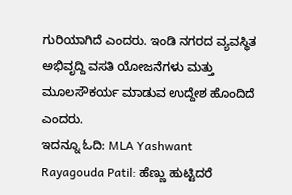ಗುರಿಯಾಗಿದೆ ಎಂದರು. ಇಂಡಿ ನಗರದ ವ್ಯವಸ್ಥಿತ ಅಭಿವೃದ್ದಿ ವಸತಿ ಯೋಜನೆಗಳು ಮತ್ತು ಮೂಲಸೌಕರ್ಯ ಮಾಡುವ ಉದ್ದೇಶ ಹೊಂದಿದೆ ಎಂದರು.
ಇದನ್ನೂ ಓದಿ: MLA Yashwant Rayagouda Patil: ಹೆಣ್ಣು ಹುಟ್ಟಿದರೆ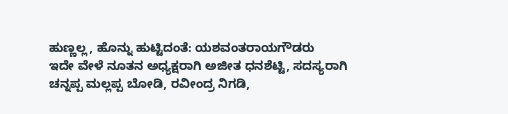ಹುಣ್ಣಲ್ಲ, ಹೊನ್ನು ಹುಟ್ಟಿದಂತೆ: ಯಶವಂತರಾಯಗೌಡರು
ಇದೇ ವೇಳೆ ನೂತನ ಅಧ್ಯಕ್ಷರಾಗಿ ಅಜೀತ ಧನಶೆಟ್ಟಿ, ಸದಸ್ಯರಾಗಿ ಚನ್ನಪ್ಪ ಮಲ್ಲಪ್ಪ ಬೋಡಿ, ರವೀಂದ್ರ ನಿಗಡಿ,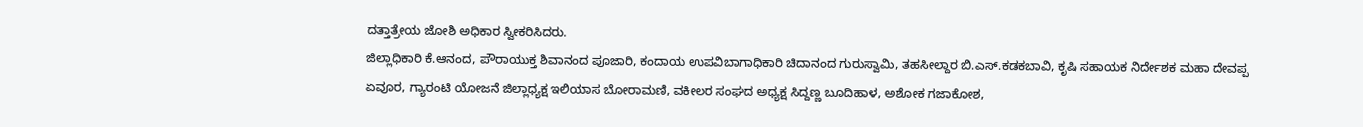ದತ್ತಾತ್ರೇಯ ಜೋಶಿ ಅಧಿಕಾರ ಸ್ವೀಕರಿಸಿದರು.
ಜಿಲ್ಲಾಧಿಕಾರಿ ಕೆ.ಆನಂದ, ಪೌರಾಯುಕ್ತ ಶಿವಾನಂದ ಪೂಜಾರಿ, ಕಂದಾಯ ಉಪವಿಬಾಗಾಧಿಕಾರಿ ಚಿದಾನಂದ ಗುರುಸ್ವಾಮಿ, ತಹಸೀಲ್ದಾರ ಬಿ.ಎಸ್.ಕಡಕಬಾವಿ, ಕೃಷಿ ಸಹಾಯಕ ನಿರ್ದೇಶಕ ಮಹಾ ದೇವಪ್ಪ ಏವೂರ, ಗ್ಯಾರಂಟಿ ಯೋಜನೆ ಜಿಲ್ಲಾಧ್ಯಕ್ಷ ಇಲಿಯಾಸ ಬೋರಾಮಣಿ, ವಕೀಲರ ಸಂಘದ ಅಧ್ಯಕ್ಷ ಸಿದ್ದಣ್ಣ ಬೂದಿಹಾಳ, ಅಶೋಕ ಗಜಾಕೋಶ,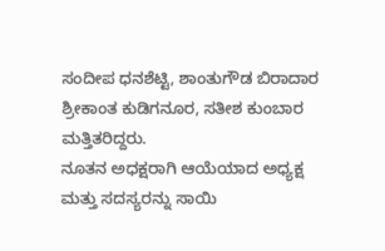ಸಂದೀಪ ಧನಶೆಟ್ಟಿ, ಶಾಂತುಗೌಡ ಬಿರಾದಾರ ಶ್ರೀಕಾಂತ ಕುಡಿಗನೂರ, ಸತೀಶ ಕುಂಬಾರ ಮತ್ತಿತರಿದ್ದರು.
ನೂತನ ಅಧಕ್ಷರಾಗಿ ಆಯೆಯಾದ ಅಧ್ಯಕ್ಷ ಮತ್ತು ಸದಸ್ಯರನ್ನು ಸಾಯಿ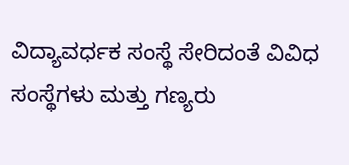ವಿದ್ಯಾವರ್ಧಕ ಸಂಸ್ಥೆ ಸೇರಿದಂತೆ ವಿವಿಧ ಸಂಸ್ಥೆಗಳು ಮತ್ತು ಗಣ್ಯರು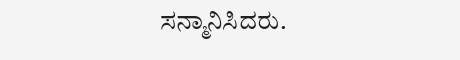ಸನ್ಮಾನಿಸಿದರು.